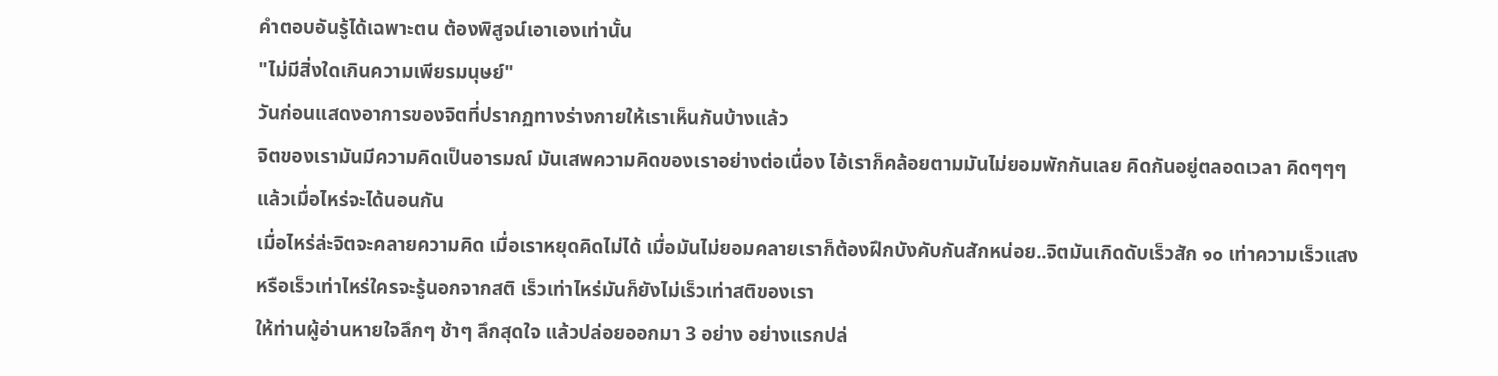คำตอบอันรู้ได้เฉพาะตน ต้องพิสูจน์เอาเองเท่านั้น
"ไม่มีสิ่งใดเกินความเพียรมนุษย์"
วันก่อนแสดงอาการของจิตที่ปรากฏทางร่างกายให้เราเห็นกันบ้างแล้ว
จิตของเรามันมีความคิดเป็นอารมณ์ มันเสพความคิดของเราอย่างต่อเนื่อง ไอ้เราก็คล้อยตามมันไม่ยอมพักกันเลย คิดกันอยู่ตลอดเวลา คิดๆๆๆ แล้วเมื่อไหร่จะได้นอนกัน
เมื่อไหร่ล่ะจิตจะคลายความคิด เมื่อเราหยุดคิดไม่ได้ เมื่อมันไม่ยอมคลายเราก็ต้องฝึกบังคับกันสักหน่อย..จิตมันเกิดดับเร็วสัก ๑๐ เท่าความเร็วแสงหรือเร็วเท่าไหร่ใครจะรู้นอกจากสติ เร็วเท่าไหร่มันก็ยังไม่เร็วเท่าสติของเรา
ให้ท่านผู้อ่านหายใจลึกๆ ช้าๆ ลึกสุดใจ แล้วปล่อยออกมา 3 อย่าง อย่างแรกปล่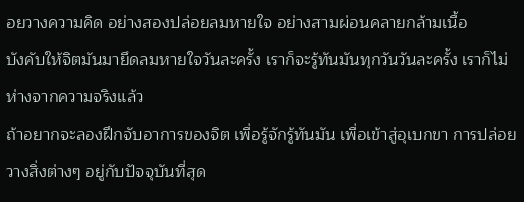อยวางความคิด อย่างสองปล่อยลมหายใจ อย่างสามผ่อนคลายกล้ามเนื้อ
บังคับให้จิตมันมายึดลมหายใจวันละครั้ง เราก็จะรู้ทันมันทุกวันวันละครั้ง เราก็ไม่ห่างจากความจริงแล้ว
ถ้าอยากจะลองฝึกจับอาการของจิต เพื่อรู้จักรู้ทันมัน เพื่อเข้าสู่อุเบกขา การปล่อยวางสิ่งต่างๆ อยู่กับปัจจุบันที่สุด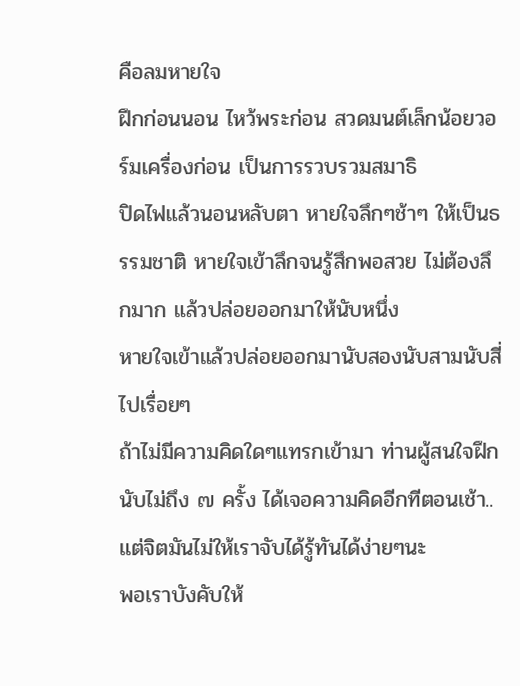คือลมหายใจ
ฝึกก่อนนอน ไหว้พระก่อน สวดมนต์เล็กน้อยวอร์มเครื่องก่อน เป็นการรวบรวมสมาธิ
ปิดไฟแล้วนอนหลับตา หายใจลึกๆช้าๆ ให้เป็นธรรมชาติ หายใจเข้าลึกจนรู้สึกพอสวย ไม่ต้องลึกมาก แล้วปล่อยออกมาให้นับหนึ่ง
หายใจเข้าแล้วปล่อยออกมานับสองนับสามนับสี่ไปเรื่อยๆ
ถ้าไม่มีความคิดใดๆแทรกเข้ามา ท่านผู้สนใจฝึกนับไม่ถึง ๗ ครั้ง ได้เจอความคิดอีกทีตอนเช้า..
แต่จิตมันไม่ให้เราจับได้รู้ทันได้ง่ายๆนะ
พอเราบังคับให้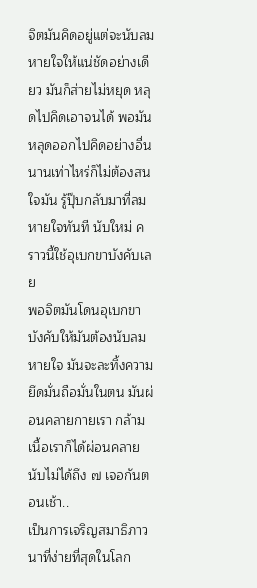จิตมันคิดอยู่แต่จะนับลมหายใจให้แน่ชัดอย่างเดียว มันก็ส่ายไม่หยุด หลุดไปคิดเอาจนได้ พอมันหลุดออกไปคิดอย่างอื่น นานเท่าไหร่ก็ไม่ต้องสนใจมัน รู้ปุ๊บกลับมาที่ลมหายใจทันที นับใหม่ คราวนี้ใช้อุเบกขาบังคับเลย
พอจิตมันโดนอุเบกขาบังคับให้มันต้องนับลมหายใจ มันจะละทิ้งความยึดมั่นถือมั่นในตน มันผ่อนคลายกายเรา กล้ามเนื้อเราก็ได้ผ่อนคลาย นับไม่ได้ถึง ๗ เจอกันตอนเช้า..
เป็นการเจริญสมาธิภาวนาที่ง่ายที่สุดในโลก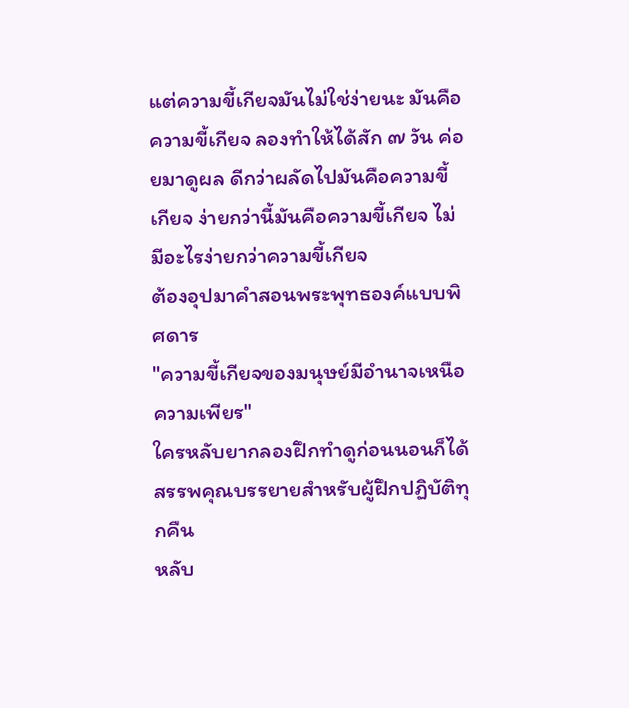แต่ความขี้เกียจมันไม่ใช่ง่ายนะ มันคือความขี้เกียจ ลองทำให้ได้สัก ๗ วัน ค่อยมาดูผล ดีกว่าผลัดไปมันคือความขี้เกียจ ง่ายกว่านี้มันคือความขี้เกียจ ไม่มีอะไรง่ายกว่าความขี้เกียจ
ต้องอุปมาคำสอนพระพุทธองค์แบบพิศดาร
"ความขี้เกียจของมนุษย์มีอำนาจเหนือความเพียร"
ใครหลับยากลองฝึกทำดูก่อนนอนก็ได้
สรรพคุณบรรยายสำหรับผู้ฝึกปฏิบัติทุกคืน
หลับ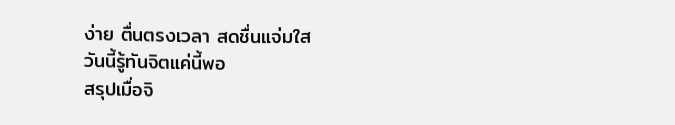ง่าย ตื่นตรงเวลา สดชื่นแจ่มใส
วันนี้รู้ทันจิตแค่นี้พอ
สรุปเมื่อจิ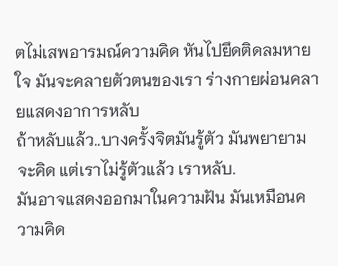ตไม่เสพอารมณ์ความคิด หันไปยึดติดลมหายใจ มันจะคลายตัวตนของเรา ร่างกายผ่อนคลายแสดงอาการหลับ
ถ้าหลับแล้ว..บางครั้งจิตมันรู้ตัว มันพยายามจะคิด แต่เราไม่รู้ตัวแล้ว เราหลับ.
มันอาจแสดงออกมาในความฝัน มันเหมือนความคิด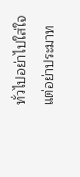ทั่วไปอย่าไปใส่ใจ แต่อย่าประมาท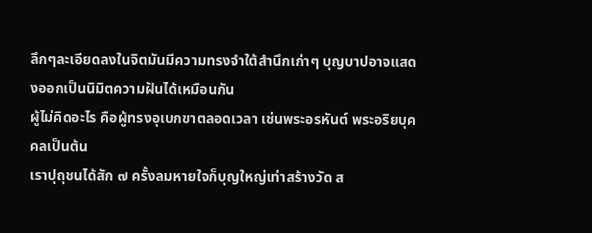ลึกๆละเอียดลงในจิตมันมีความทรงจำใต้สำนึกเก่าๆ บุญบาปอาจแสดงออกเป็นนิมิตความฝันได้เหมือนกัน
ผู้ไม่คิดอะไร คือผู้ทรงอุเบกขาตลอดเวลา เช่นพระอรหันต์ พระอริยบุคคลเป็นต้น
เราปุถุชนได้สัก ๗ ครั้งลมหายใจก็บุญใหญ่เท่าสร้างวัด ส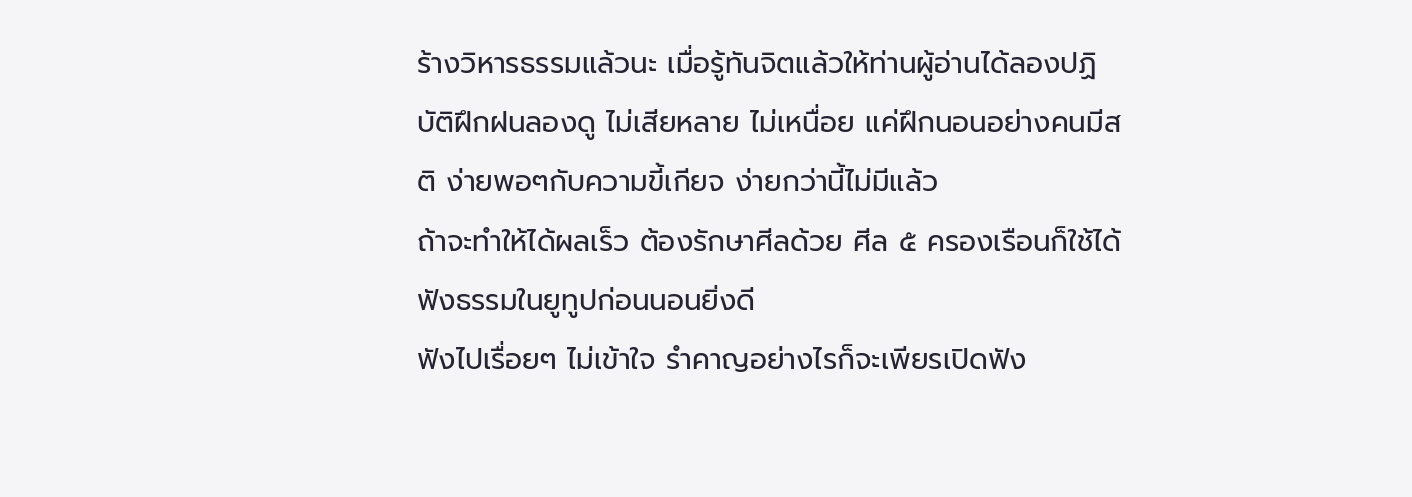ร้างวิหารธรรมแล้วนะ เมื่อรู้ทันจิตแล้วให้ท่านผู้อ่านได้ลองปฏิบัติฝึกฝนลองดู ไม่เสียหลาย ไม่เหนื่อย แค่ฝึกนอนอย่างคนมีสติ ง่ายพอๆกับความขี้เกียจ ง่ายกว่านี้ไม่มีแล้ว
ถ้าจะทำให้ได้ผลเร็ว ต้องรักษาศีลด้วย ศีล ๕ ครองเรือนก็ใช้ได้
ฟังธรรมในยูทูปก่อนนอนยิ่งดี
ฟังไปเรื่อยๆ ไม่เข้าใจ รำคาญอย่างไรก็จะเพียรเปิดฟัง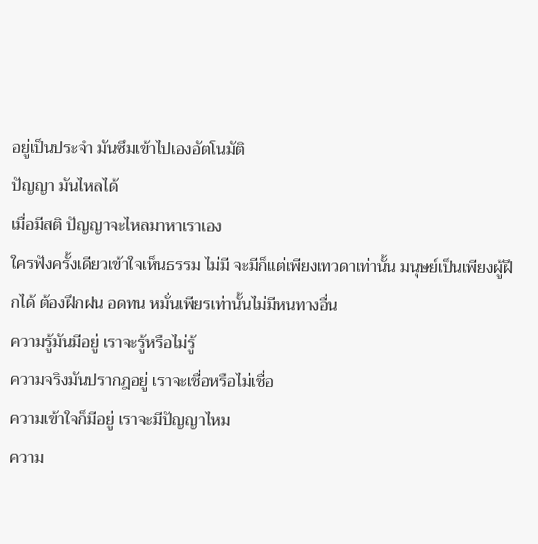อยู่เป็นประจำ มันซึมเข้าไปเองอัตโนมัติ
ปัญญา มันไหลได้
เมื่อมีสติ ปัญญาจะไหลมาหาเราเอง
ใครฟังครั้งเดียวเข้าใจเห็นธรรม ไม่มี จะมีก็แต่เพียงเทวดาเท่านั้น มนุษย์เป็นเพียงผู้ฝึกได้ ต้องฝึกฝน อดทน หมั่นเพียรเท่านั้นไม่มีหนทางอื่น
ความรู้มันมีอยู่ เราจะรู้หรือไม่รู้
ความจริงมันปรากฎอยู่ เราจะเชื่อหรือไม่เชื่อ
ความเข้าใจก็มีอยู่ เราจะมีปัญญาไหม
ความ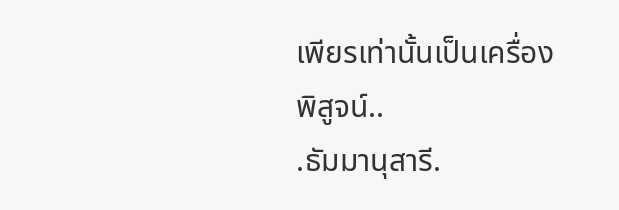เพียรเท่านั้นเป็นเครื่องพิสูจน์..
.ธัมมานุสารี.